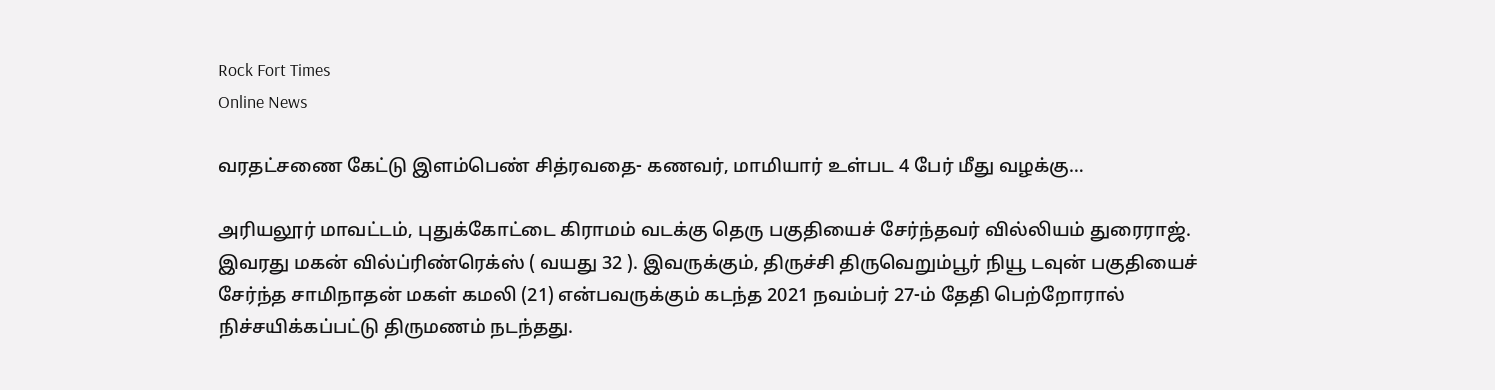Rock Fort Times
Online News

வரதட்சணை கேட்டு இளம்பெண் சித்ரவதை- கணவர், மாமியார் உள்பட 4 பேர் மீது வழக்கு…

அரியலூர் மாவட்டம், புதுக்கோட்டை கிராமம் வடக்கு தெரு பகுதியைச் சேர்ந்தவர் வில்லியம் துரைராஜ். இவரது மகன் வில்ப்ரிண்ரெக்ஸ் ( வயது 32 ). இவருக்கும், திருச்சி திருவெறும்பூர் நியூ டவுன் பகுதியைச் சேர்ந்த சாமிநாதன் மகள் கமலி (21) என்பவருக்கும் கடந்த 2021 நவம்பர் 27-ம் தேதி பெற்றோரால் நிச்சயிக்கப்பட்டு திருமணம் நடந்தது.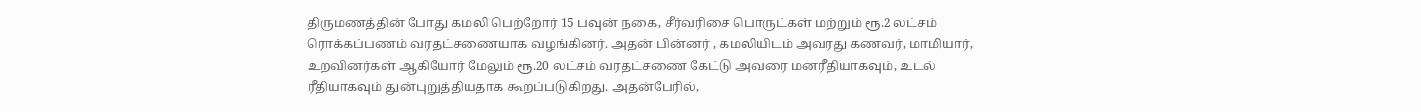திருமணத்தின் போது கமலி பெற்றோர் 15 பவுன் நகை, சீர்வரிசை பொருட்கள் மற்றும் ரூ.2 லட்சம் ரொக்கப்பணம் வரதட்சணையாக வழங்கினர். அதன் பின்னர் , கமலியிடம் அவரது கணவர், மாமியார், உறவினர்கள் ஆகியோர் மேலும் ரூ.20 லட்சம் வரதட்சணை கேட்டு அவரை மனரீதியாகவும், உடல் ரீதியாகவும் துன்புறுத்தியதாக கூறப்படுகிறது. அதன்பேரில்,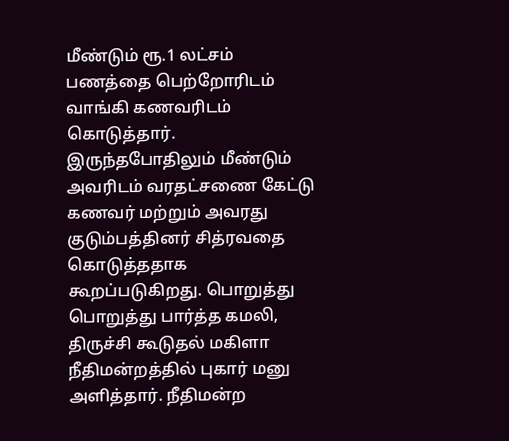மீண்டும் ரூ.1 லட்சம் பணத்தை பெற்றோரிடம் வாங்கி கணவரிடம் கொடுத்தார். இருந்தபோதிலும் மீண்டும் அவரிடம் வரதட்சணை கேட்டு கணவர் மற்றும் அவரது குடும்பத்தினர் சித்ரவதை கொடுத்ததாக கூறப்படுகிறது. பொறுத்து பொறுத்து பார்த்த கமலி, திருச்சி கூடுதல் மகிளா நீதிமன்றத்தில் புகார் மனு அளித்தார். நீதிமன்ற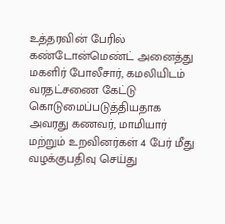உத்தரவின் பேரில் கண்டோன்மெண்ட் அனைத்து மகளிர் போலீசார், கமலியிடம் வரதட்சணை கேட்டு கொடுமைப்படுத்தியதாக அவரது கணவர், மாமியார் மற்றும் உறவினர்கள் 4 பேர் மீது வழக்குபதிவு செய்து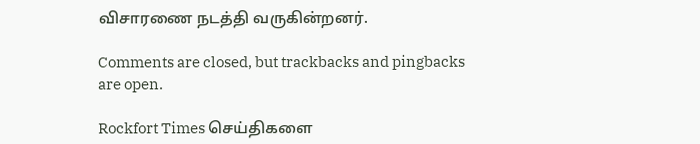விசாரணை நடத்தி வருகின்றனர்.

Comments are closed, but trackbacks and pingbacks are open.

Rockfort Times செய்திகளை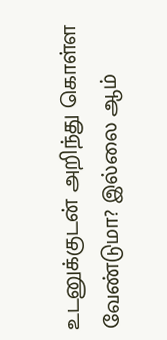உடனுக்குடன் அறிந்து கொள்ள வேண்டுமா? இல்லை ஆம்